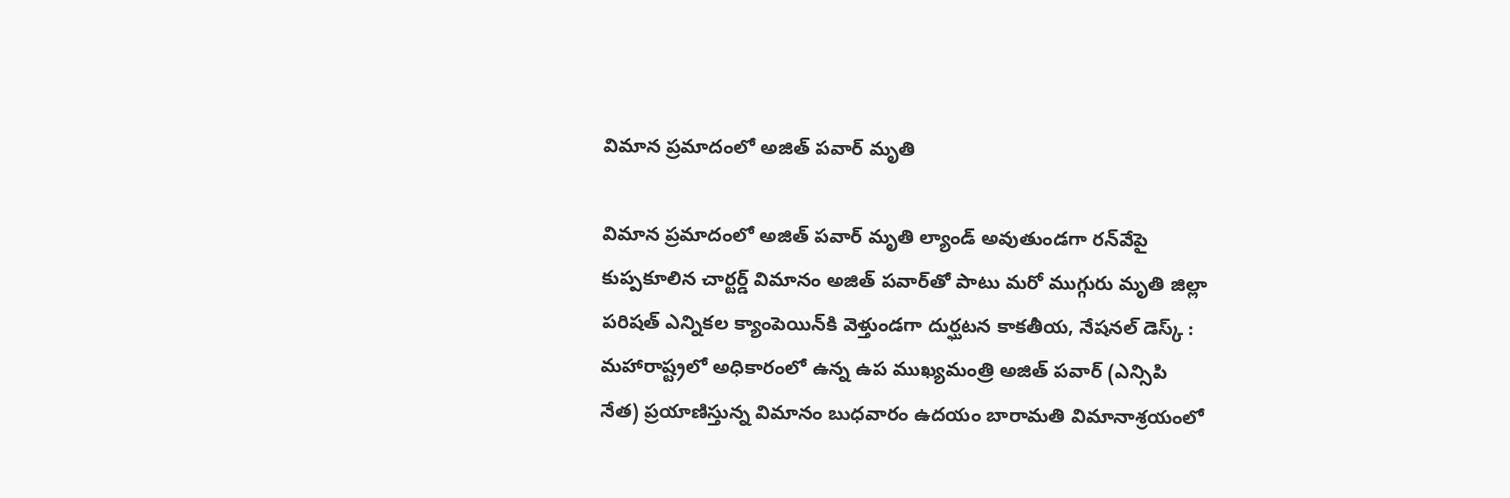విమాన ప్రమాదంలో అజిత్ పవార్ మృతి

విమాన ప్రమాదంలో అజిత్ పవార్ మృతి ల్యాండ్ అవుతుండ‌గా రన్‌వేపై కుప్ప‌కూలిన చార్టర్డ్ విమానం అజిత్ పవార్‌తో పాటు మరో ముగ్గురు మృతి జిల్లా పరిషత్ ఎన్నికల క్యాంపెయిన్‌కి వెళ్తుండగా దుర్ఘటన కాకతీయ, నేషనల్ డెస్క్ : మహారాష్ట్రలో అధికారంలో ఉన్న ఉప ముఖ్యమంత్రి అజిత్ పవార్ (ఎన్సిపి నేత) ప్రయాణిస్తున్న విమానం బుధవారం ఉదయం బారామతి విమానాశ్రయంలో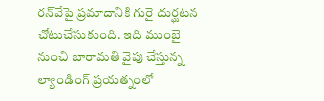రన్‌వేపై ప్రమాదానికి గురై దుర్ఘటన చోటుచేసుకుంది. ఇది ముంబై నుంచి బారామతి వైపు చేస్తున్న ల్యాండింగ్‌ ప్రయత్నంలో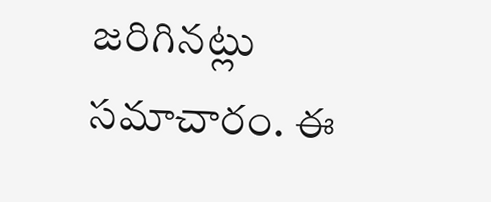జరిగినట్లు సమాచారం. ఈ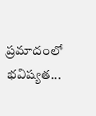ప్రమాదంలో భవిష్యత...